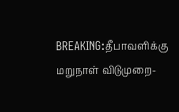BREAKING:தீபாவளிக்கு மறுநாள் விடுமுறை-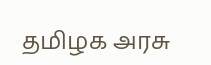தமிழக அரசு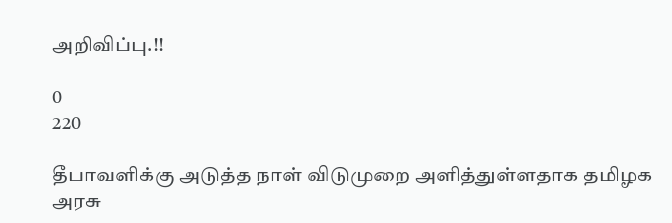அறிவிப்பு.!!

0
220

தீபாவளிக்கு அடுத்த நாள் விடுமுறை அளித்துள்ளதாக தமிழக அரசு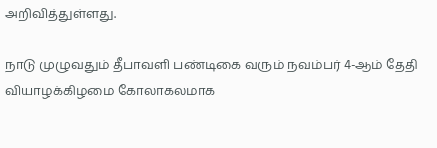அறிவித்துள்ளது.

நாடு முழுவதும் தீபாவளி பண்டிகை வரும் நவம்பர் 4-ஆம் தேதி வியாழக்கிழமை கோலாகலமாக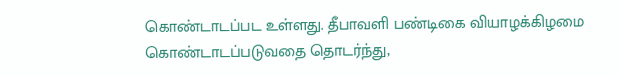கொண்டாடப்பட உள்ளது. தீபாவளி பண்டிகை வியாழக்கிழமை கொண்டாடப்படுவதை தொடர்ந்து,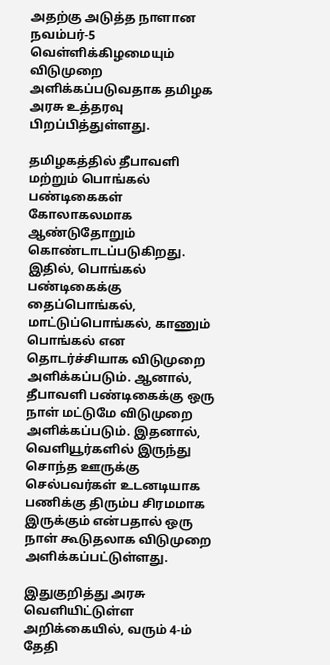அதற்கு அடுத்த நாளான நவம்பர்-5 வெள்ளிக்கிழமையும் விடுமுறை அளிக்கப்படுவதாக தமிழக அரசு உத்தரவு பிறப்பித்துள்ளது.

தமிழகத்தில் தீபாவளி மற்றும் பொங்கல் பண்டிகைகள் கோலாகலமாக ஆண்டுதோறும் கொண்டாடப்படுகிறது. இதில், பொங்கல் பண்டிகைக்கு தைப்பொங்கல், மாட்டுப்பொங்கல், காணும் பொங்கல் என தொடர்ச்சியாக விடுமுறை அளிக்கப்படும். ஆனால், தீபாவளி பண்டிகைக்கு ஒரு நாள் மட்டுமே விடுமுறை அளிக்கப்படும். இதனால், வெளியூர்களில் இருந்து சொந்த ஊருக்கு செல்பவர்கள் உடனடியாக பணிக்கு திரும்ப சிரமமாக இருக்கும் என்பதால் ஒரு நாள் கூடுதலாக விடுமுறை அளிக்கப்பட்டுள்ளது.

இதுகுறித்து அரசு வெளியிட்டுள்ள அறிக்கையில், வரும் 4-ம் தேதி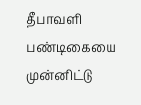தீபாவளி பண்டிகையை முன்னிட்டு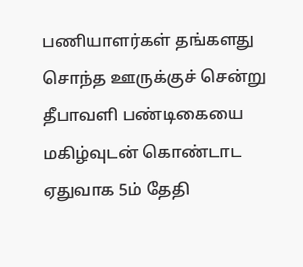பணியாளர்கள் தங்களது சொந்த ஊருக்குச் சென்று தீபாவளி பண்டிகையை மகிழ்வுடன் கொண்டாட ஏதுவாக 5ம் தேதி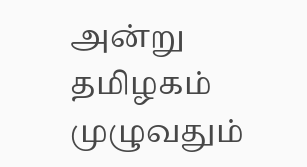அன்று தமிழகம் முழுவதும்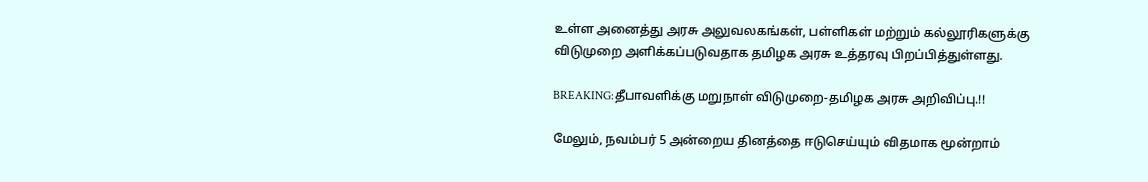உள்ள அனைத்து அரசு அலுவலகங்கள், பள்ளிகள் மற்றும் கல்லூரிகளுக்கு விடுமுறை அளிக்கப்படுவதாக தமிழக அரசு உத்தரவு பிறப்பித்துள்ளது.

BREAKING:தீபாவளிக்கு மறுநாள் விடுமுறை-தமிழக அரசு அறிவிப்பு.!!

மேலும், நவம்பர் 5 அன்றைய தினத்தை ஈடுசெய்யும் விதமாக மூன்றாம்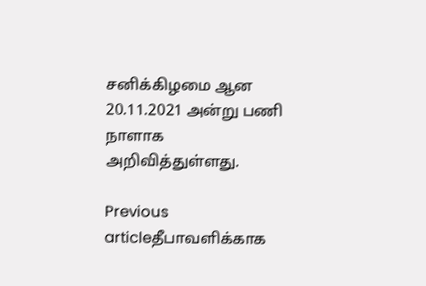சனிக்கிழமை ஆன 20.11.2021 அன்று பணி நாளாக அறிவித்துள்ளது.

Previous articleதீபாவளிக்காக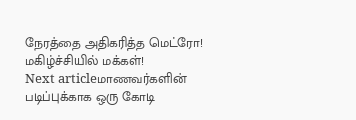நேரத்தை அதிகரித்த மெட்ரோ! மகிழ்ச்சியில் மக்கள்!
Next articleமாணவர்களின் படிப்புக்காக ஒரு கோடி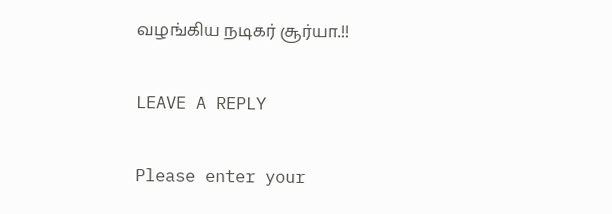வழங்கிய நடிகர் சூர்யா.!!

LEAVE A REPLY

Please enter your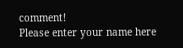comment!
Please enter your name here